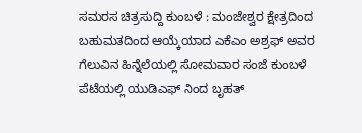ಸಮರಸ ಚಿತ್ರಸುದ್ದಿ ಕುಂಬಳೆ : ಮಂಜೇಶ್ವರ ಕ್ಷೇತ್ರದಿಂದ ಬಹುಮತದಿಂದ ಆಯ್ಕೆಯಾದ ಎಕೆಎಂ ಅಶ್ರಫ್ ಅವರ ಗೆಲುವಿನ ಹಿನ್ನೆಲೆಯಲ್ಲಿ ಸೋಮವಾರ ಸಂಜೆ ಕುಂಬಳೆ ಪೆಟೆಯಲ್ಲಿ ಯುಡಿಎಫ್ ನಿಂದ ಬೃಹತ್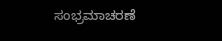ಸಂಭ್ರಮಾಚರಣೆ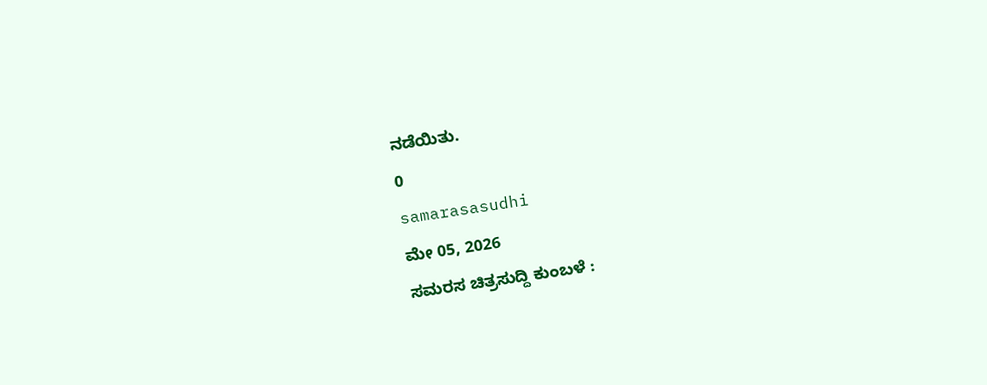ನಡೆಯಿತು.
0
samarasasudhi
ಮೇ 05, 2026
ಸಮರಸ ಚಿತ್ರಸುದ್ದಿ ಕುಂಬಳೆ :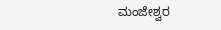ಮಂಜೇಶ್ವರ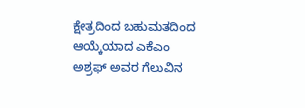ಕ್ಷೇತ್ರದಿಂದ ಬಹುಮತದಿಂದ ಆಯ್ಕೆಯಾದ ಎಕೆಎಂ ಅಶ್ರಫ್ ಅವರ ಗೆಲುವಿನ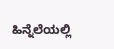ಹಿನ್ನೆಲೆಯಲ್ಲಿ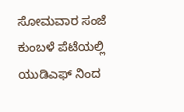ಸೋಮವಾರ ಸಂಜೆ ಕುಂಬಳೆ ಪೆಟೆಯಲ್ಲಿ ಯುಡಿಎಫ್ ನಿಂದ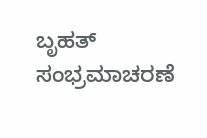ಬೃಹತ್ ಸಂಭ್ರಮಾಚರಣೆ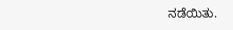ನಡೆಯಿತು.